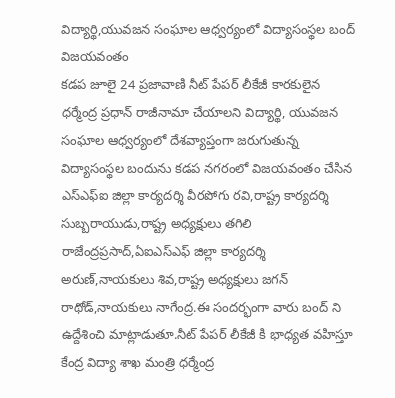విద్యార్థి,యువజన సంఘాల ఆధ్వర్యంలో విద్యాసంస్థల బంద్ విజయవంతం
కడప జూలై 24 ప్రజావాణి నీట్ పేపర్ లీకేజీ కారకులైన ధర్మేంద్ర ప్రధాన్ రాజీనామా చేయాలని విద్యార్థి, యువజన సంఘాల ఆధ్వర్యంలో దేశవ్యాప్తంగా జరుగుతున్న విద్యాసంస్థల బందును కడప నగరంలో విజయవంతం చేసిన ఎస్ఎఫ్ఐ జిల్లా కార్యదర్శి వీరపోగు రవి,రాష్ట్ర కార్యదర్శి సుబ్బరాయుడు,రాష్ట్ర అధ్యక్షులు తగిలి రాజేంద్రప్రసాద్,ఏఐఎస్ఎఫ్ జిల్లా కార్యదర్శి అరుణ్,నాయకులు శివ,రాష్ట్ర అధ్యక్షులు జగన్ రాథోడ్,నాయకులు నాగేంద్ర.ఈ సందర్భంగా వారు బంద్ ని ఉద్దేశించి మాట్లాడుతూ.నీట్ పేపర్ లీకేజీ కి భాధ్యత వహిస్తూ కేంద్ర విద్యా శాఖ మంత్రి ధర్మేంద్ర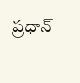ప్రధాన్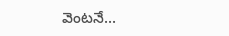వెంటనే...